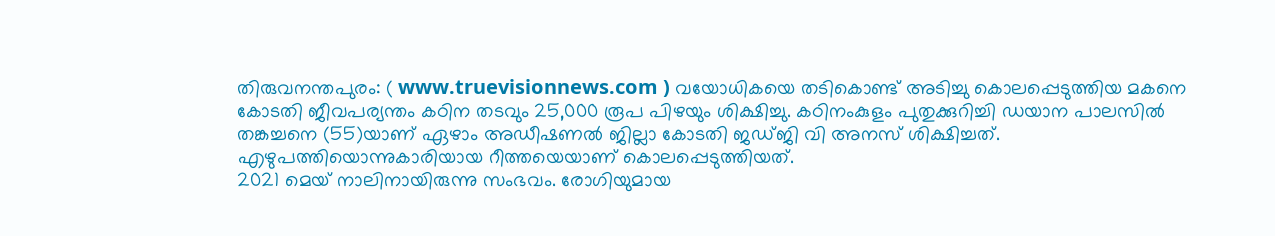തിരുവനന്തപുരം: ( www.truevisionnews.com ) വയോധികയെ തടികൊണ്ട് അടിച്ചു കൊലപ്പെടുത്തിയ മകനെ കോടതി ജീവപര്യന്തം കഠിന തടവും 25,000 രൂപ പിഴയും ശിക്ഷിച്ചു. കഠിനംകുളം പുതുക്കുറിച്ചി ഡയാന പാലസിൽ തങ്കച്ചനെ (55)യാണ് ഏഴാം അഡീഷണൽ ജില്ലാ കോടതി ജഡ്ജി വി അനസ് ശിക്ഷിച്ചത്. എഴുപത്തിയൊന്നുകാരിയായ റീത്തയെയാണ് കൊലപ്പെടുത്തിയത്.
2021 മെയ് നാലിനായിരുന്നു സംഭവം. രോഗിയുമായ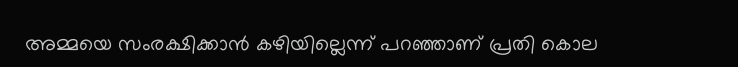അമ്മയെ സംരക്ഷിക്കാൻ കഴിയില്ലെന്ന് പറഞ്ഞാണ് പ്രതി കൊല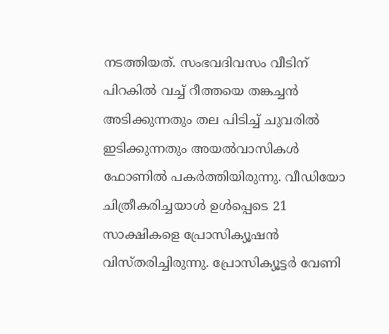നടത്തിയത്. സംഭവദിവസം വീടിന് പിറകിൽ വച്ച് റീത്തയെ തങ്കച്ചൻ അടിക്കുന്നതും തല പിടിച്ച് ചുവരിൽ ഇടിക്കുന്നതും അയൽവാസികൾ ഫോണിൽ പകർത്തിയിരുന്നു. വീഡിയോ ചിത്രീകരിച്ചയാൾ ഉൾപ്പെടെ 21 സാക്ഷികളെ പ്രോസിക്യൂഷൻ വിസ്തരിച്ചിരുന്നു. പ്രോസിക്യൂട്ടർ വേണി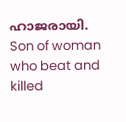ഹാജരായി.
Son of woman who beat and killed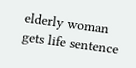elderly woman gets life sentence